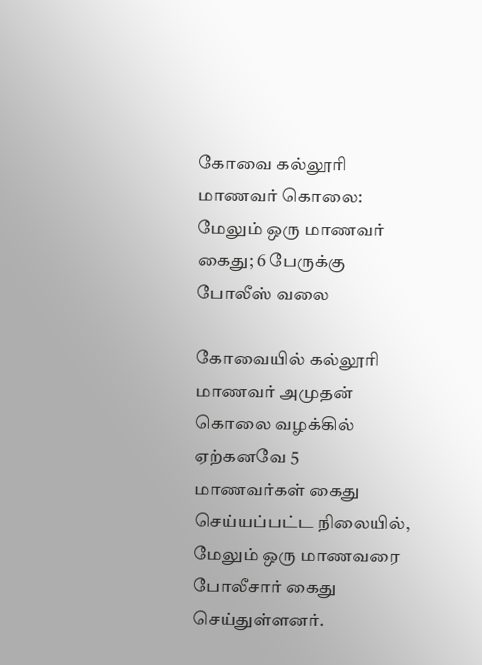கோவை கல்லூரி மாணவர் கொலை: மேலும் ஒரு மாணவர் கைது; 6 பேருக்கு போலீஸ் வலை

கோவையில் கல்லூரி மாணவர் அமுதன் கொலை வழக்கில் ஏற்கனவே 5 மாணவர்கள் கைது செய்யப்பட்ட நிலையில், மேலும் ஒரு மாணவரை போலீசார் கைது செய்துள்ளனர்.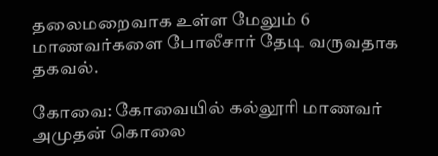தலைமறைவாக உள்ள மேலும் 6 மாணவர்களை போலீசார் தேடி வருவதாக தகவல்.

கோவை: கோவையில் கல்லூரி மாணவர் அமுதன் கொலை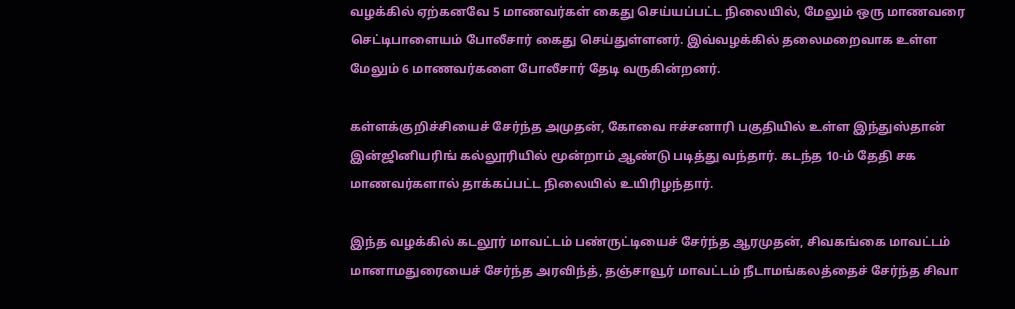வழக்கில் ஏற்கனவே 5 மாணவர்கள் கைது செய்யப்பட்ட நிலையில், மேலும் ஒரு மாணவரை செட்டிபாளையம் போலீசார் கைது செய்துள்ளனர். இவ்வழக்கில் தலைமறைவாக உள்ள மேலும் 6 மாணவர்களை போலீசார் தேடி வருகின்றனர்.

கள்ளக்குறிச்சியைச் சேர்ந்த அமுதன், கோவை ஈச்சனாரி பகுதியில் உள்ள இந்துஸ்தான் இன்ஜினியரிங் கல்லூரியில் மூன்றாம் ஆண்டு படித்து வந்தார். கடந்த 10-ம் தேதி சக மாணவர்களால் தாக்கப்பட்ட நிலையில் உயிரிழந்தார்.

இந்த வழக்கில் கடலூர் மாவட்டம் பண்ருட்டியைச் சேர்ந்த ஆரமுதன், சிவகங்கை மாவட்டம் மானாமதுரையைச் சேர்ந்த அரவிந்த், தஞ்சாவூர் மாவட்டம் நீடாமங்கலத்தைச் சேர்ந்த சிவா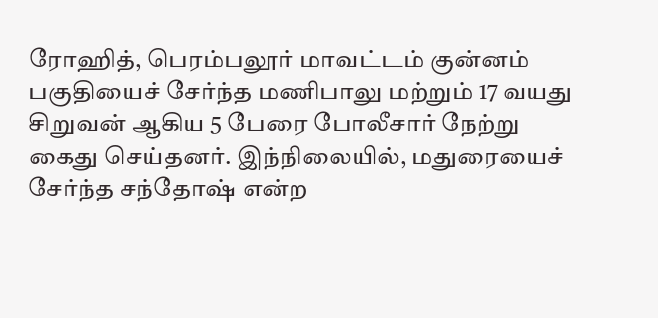ரோஹித், பெரம்பலூர் மாவட்டம் குன்னம் பகுதியைச் சேர்ந்த மணிபாலு மற்றும் 17 வயது சிறுவன் ஆகிய 5 பேரை போலீசார் நேற்று கைது செய்தனர். இந்நிலையில், மதுரையைச் சேர்ந்த சந்தோஷ் என்ற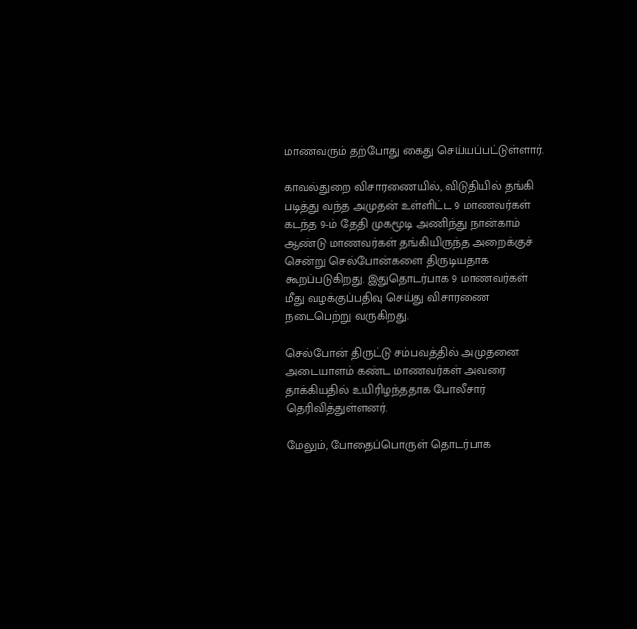மாணவரும் தற்போது கைது செய்யப்பட்டுள்ளார்.

காவல்துறை விசாரணையில், விடுதியில் தங்கி படித்து வந்த அமுதன் உள்ளிட்ட 9 மாணவர்கள் கடந்த 9-ம் தேதி முகமூடி அணிந்து நான்காம் ஆண்டு மாணவர்கள் தங்கியிருந்த அறைக்குச் சென்று செல்போன்களை திருடியதாக கூறப்படுகிறது. இதுதொடர்பாக 9 மாணவர்கள் மீது வழக்குப்பதிவு செய்து விசாரணை நடைபெற்று வருகிறது.

செல்போன் திருட்டு சம்பவத்தில் அமுதனை அடையாளம் கண்ட மாணவர்கள் அவரை தாக்கியதில் உயிரிழந்ததாக போலீசார் தெரிவித்துள்ளனர்.

மேலும், போதைப்பொருள் தொடர்பாக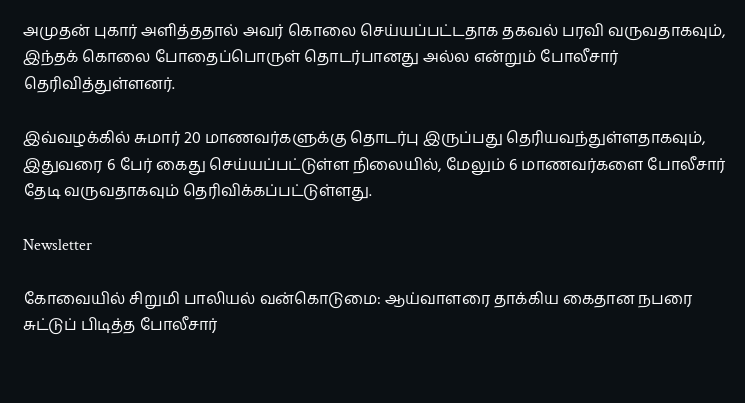அமுதன் புகார் அளித்ததால் அவர் கொலை செய்யப்பட்டதாக தகவல் பரவி வருவதாகவும், இந்தக் கொலை போதைப்பொருள் தொடர்பானது அல்ல என்றும் போலீசார் தெரிவித்துள்ளனர்.

இவ்வழக்கில் சுமார் 20 மாணவர்களுக்கு தொடர்பு இருப்பது தெரியவந்துள்ளதாகவும், இதுவரை 6 பேர் கைது செய்யப்பட்டுள்ள நிலையில், மேலும் 6 மாணவர்களை போலீசார் தேடி வருவதாகவும் தெரிவிக்கப்பட்டுள்ளது.

Newsletter

கோவையில் சிறுமி பாலியல் வன்கொடுமை: ஆய்வாளரை தாக்கிய கைதான நபரை சுட்டுப் பிடித்த போலீசார்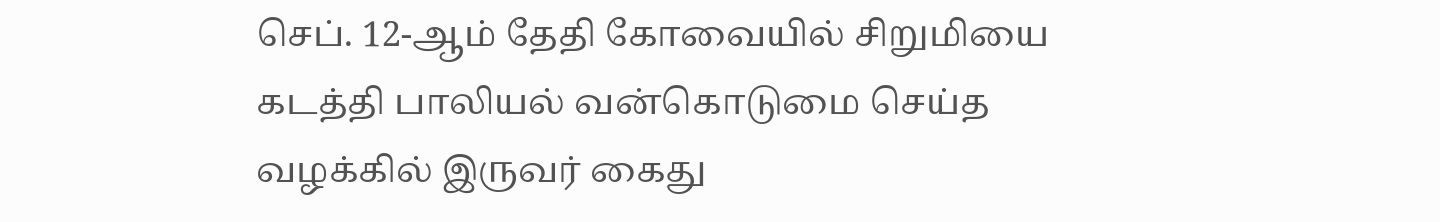செப். 12-ஆம் தேதி கோவையில் சிறுமியை கடத்தி பாலியல் வன்கொடுமை செய்த வழக்கில் இருவர் கைது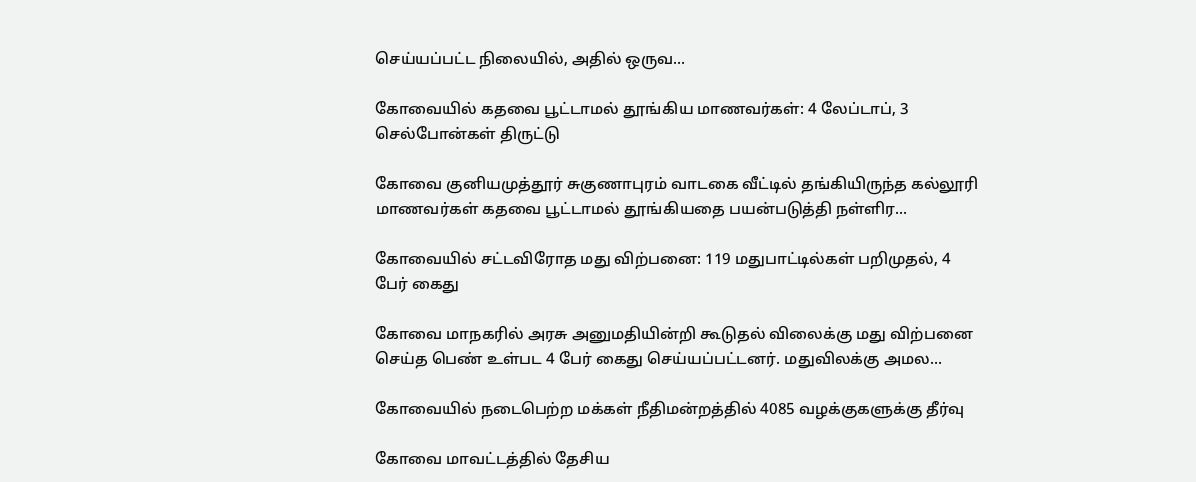செய்யப்பட்ட நிலையில், அதில் ஒருவ...

கோவையில் கதவை பூட்டாமல் தூங்கிய மாணவர்கள்: 4 லேப்டாப், 3 செல்போன்கள் திருட்டு

கோவை குனியமுத்தூர் சுகுணாபுரம் வாடகை வீட்டில் தங்கியிருந்த கல்லூரி மாணவர்கள் கதவை பூட்டாமல் தூங்கியதை பயன்படுத்தி நள்ளிர...

கோவையில் சட்டவிரோத மது விற்பனை: 119 மதுபாட்டில்கள் பறிமுதல், 4 பேர் கைது

கோவை மாநகரில் அரசு அனுமதியின்றி கூடுதல் விலைக்கு மது விற்பனை செய்த பெண் உள்பட 4 பேர் கைது செய்யப்பட்டனர். மதுவிலக்கு அமல...

கோவையில் நடைபெற்ற மக்கள் நீதிமன்றத்தில் 4085 வழக்குகளுக்கு தீர்வு

கோவை மாவட்டத்தில் தேசிய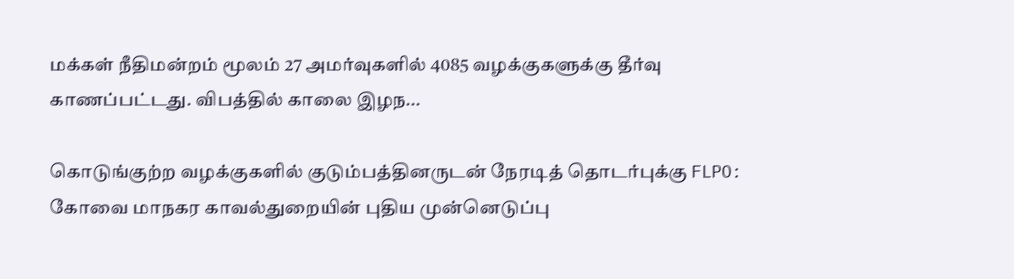மக்கள் நீதிமன்றம் மூலம் 27 அமர்வுகளில் 4085 வழக்குகளுக்கு தீர்வு காணப்பட்டது. விபத்தில் காலை இழந...

கொடுங்குற்ற வழக்குகளில் குடும்பத்தினருடன் நேரடித் தொடர்புக்கு FLPO: கோவை மாநகர காவல்துறையின் புதிய முன்னெடுப்பு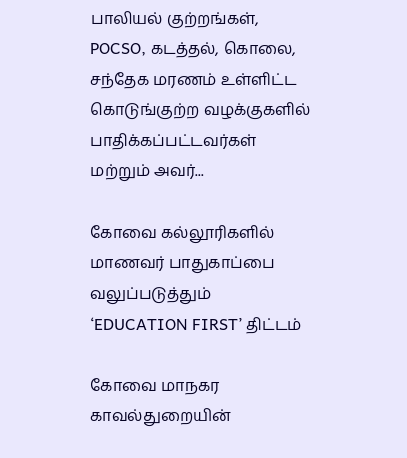பாலியல் குற்றங்கள், POCSO, கடத்தல், கொலை, சந்தேக மரணம் உள்ளிட்ட கொடுங்குற்ற வழக்குகளில் பாதிக்கப்பட்டவர்கள் மற்றும் அவர்...

கோவை கல்லூரிகளில் மாணவர் பாதுகாப்பை வலுப்படுத்தும் ‘EDUCATION FIRST’ திட்டம்

கோவை மாநகர காவல்துறையின்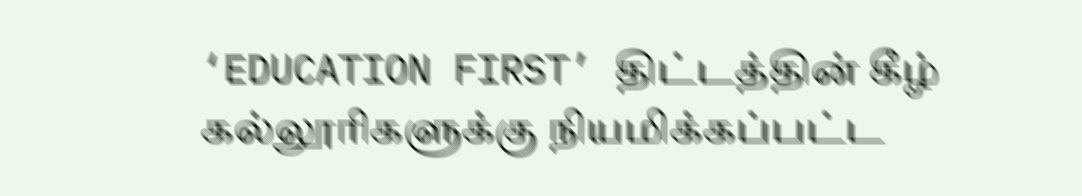‘EDUCATION FIRST’ திட்டத்தின் கீழ் கல்லூரிகளுக்கு நியமிக்கப்பட்ட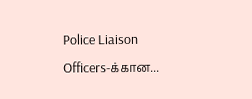Police Liaison Officers-க்கான...